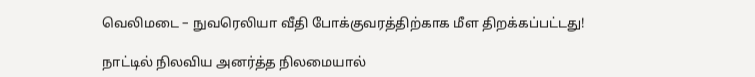வெலிமடை – நுவரெலியா வீதி போக்குவரத்திற்காக மீள திறக்கப்பட்டது!

நாட்டில் நிலவிய அனர்த்த நிலமையால்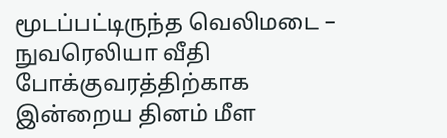மூடப்பட்டிருந்த வெலிமடை – நுவரெலியா வீதி போக்குவரத்திற்காக இன்றைய தினம் மீள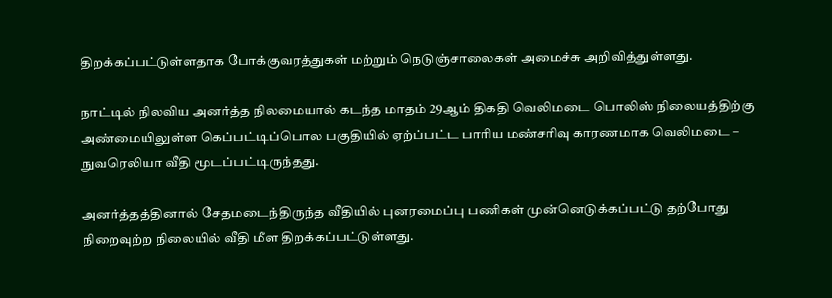திறக்கப்பட்டுள்ளதாக போக்குவரத்துகள் மற்றும் நெடுஞ்சாலைகள் அமைச்சு அறிவித்துள்ளது.

நாட்டில் நிலவிய அனர்த்த நிலமையால் கடந்த மாதம் 29ஆம் திகதி வெலிமடை பொலிஸ் நிலையத்திற்கு அண்மையிலுள்ள கெப்பட்டிப்பொல பகுதியில் ஏற்ப்பட்ட பாரிய மண்சரிவு காரணமாக வெலிமடை – நுவரெலியா வீதி மூடப்பட்டிருந்தது.

அனர்த்தத்தினால் சேதமடைந்திருந்த வீதியில் புனரமைப்பு பணிகள் முன்னெடுக்கப்பட்டு தற்போது நிறைவுற்ற நிலையில் வீதி மீள திறக்கப்பட்டுள்ளது.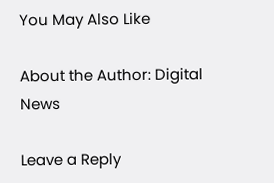You May Also Like

About the Author: Digital News

Leave a Reply